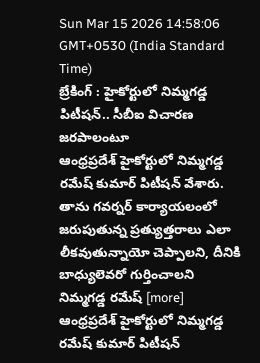Sun Mar 15 2026 14:58:06 GMT+0530 (India Standard Time)
బ్రేకింగ్ : హైకోర్టులో నిమ్మగడ్డ పిటీషన్.. సీబీఐ విచారణ జరపాలంటూ
ఆంధ్రప్రదేశ్ హైకోర్టులో నిమ్మగడ్డ రమేష్ కుమార్ పిటీషన్ వేశారు. తాను గవర్నర్ కార్యాయలంలో జరుపుతున్న ప్రత్యుత్తరాలు ఎలా లీకవుతున్నాయో చెప్పాలని, దీనికి బాధ్యులెవరో గుర్తించాలని నిమ్మగడ్డ రమేష్ [more]
ఆంధ్రప్రదేశ్ హైకోర్టులో నిమ్మగడ్డ రమేష్ కుమార్ పిటీషన్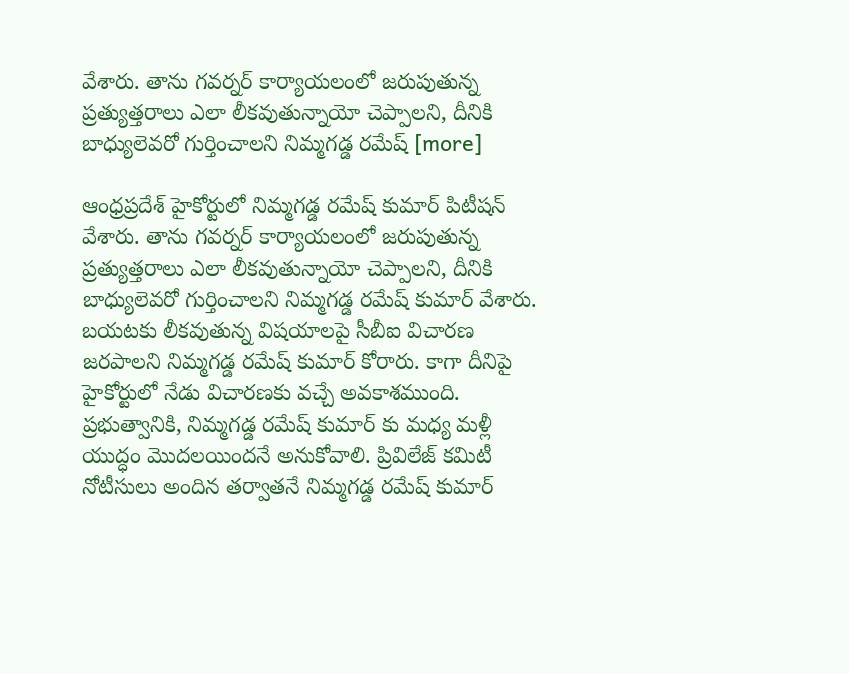వేశారు. తాను గవర్నర్ కార్యాయలంలో జరుపుతున్న ప్రత్యుత్తరాలు ఎలా లీకవుతున్నాయో చెప్పాలని, దీనికి బాధ్యులెవరో గుర్తించాలని నిమ్మగడ్డ రమేష్ [more]

ఆంధ్రప్రదేశ్ హైకోర్టులో నిమ్మగడ్డ రమేష్ కుమార్ పిటీషన్ వేశారు. తాను గవర్నర్ కార్యాయలంలో జరుపుతున్న ప్రత్యుత్తరాలు ఎలా లీకవుతున్నాయో చెప్పాలని, దీనికి బాధ్యులెవరో గుర్తించాలని నిమ్మగడ్డ రమేష్ కుమార్ వేశారు. బయటకు లీకవుతున్న విషయాలపై సీబీఐ విచారణ జరపాలని నిమ్మగడ్డ రమేష్ కుమార్ కోరారు. కాగా దీనిపై హైకోర్టులో నేడు విచారణకు వచ్చే అవకాశముంది. ప్రభుత్వానికి, నిమ్మగడ్డ రమేష్ కుమార్ కు మధ్య మళ్లీ యుద్ధం మొదలయిందనే అనుకోవాలి. ప్రివిలేజ్ కమిటీ నోటీసులు అందిన తర్వాతనే నిమ్మగడ్డ రమేష్ కుమార్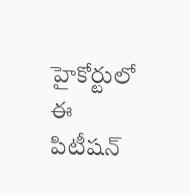హైకోర్టులో ఈ పిటీషన్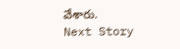వేశారు.
Next Story